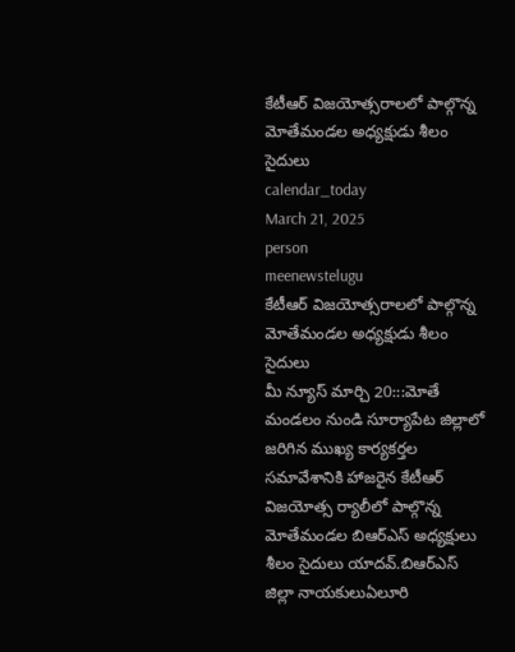కేటీఆర్ విజయోత్సరాలలో పాల్గొన్న మోతేమండల అధ్యక్షుడు శీలం సైదులు
calendar_today
March 21, 2025
person
meenewstelugu
కేటీఆర్ విజయోత్సరాలలో పాల్గొన్న మోతేమండల అధ్యక్షుడు శీలం సైదులు
మీ న్యూస్ మార్చి 20:::మోతే మండలం నుండి సూర్యాపేట జిల్లాలో జరిగిన ముఖ్య కార్యకర్తల సమావేశానికి హాజరైన కేటీఆర్ విజయోత్స ర్యాలీలో పాల్గొన్న మోతేమండల బిఆర్ఎస్ అధ్యక్షులు శీలం సైదులు యాదవ్.బిఆర్ఎస్ జిల్లా నాయకులుఏలూరి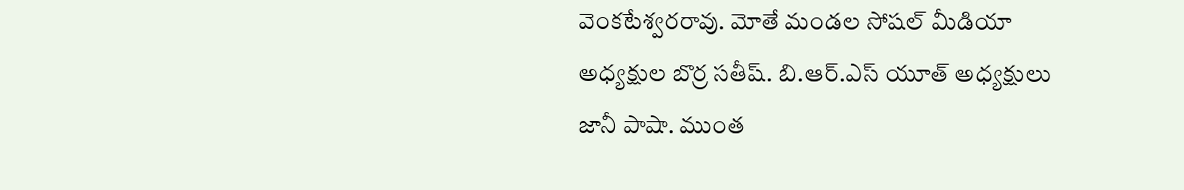వెంకటేశ్వరరావు. మోతే మండల సోషల్ మీడియా అధ్యక్షుల బొర్ర సతీష్. బి.ఆర్.ఎస్ యూత్ అధ్యక్షులు జానీ పాషా. ముంత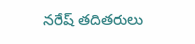నరేష్ తదితరులు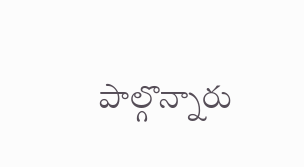పాల్గొన్నారు